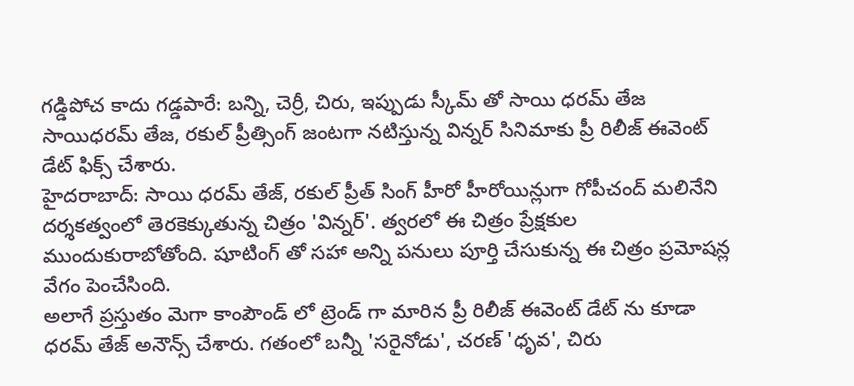గడ్డిపోచ కాదు గడ్డపారే: బన్ని, చెర్రీ, చిరు, ఇప్పుడు స్కీమ్ తో సాయి ధరమ్ తేజ
సాయిధరమ్ తేజ, రకుల్ ప్రీత్సింగ్ జంటగా నటిస్తున్న విన్నర్ సినిమాకు ప్రీ రిలీజ్ ఈవెంట్ డేట్ ఫిక్స్ చేశారు.
హైదరాబాద్: సాయి ధరమ్ తేజ్, రకుల్ ప్రీత్ సింగ్ హీరో హీరోయిన్లుగా గోపీచంద్ మలినేని దర్శకత్వంలో తెరకెక్కుతున్న చిత్రం 'విన్నర్'. త్వరలో ఈ చిత్రం ప్రేక్షకుల ముందుకురాబోతోంది. షూటింగ్ తో సహా అన్ని పనులు పూర్తి చేసుకున్న ఈ చిత్రం ప్రమోషన్ల వేగం పెంచేసింది.
అలాగే ప్రస్తుతం మెగా కాంపౌండ్ లో ట్రెండ్ గా మారిన ప్రీ రిలీజ్ ఈవెంట్ డేట్ ను కూడా ధరమ్ తేజ్ అనౌన్స్ చేశారు. గతంలో బన్నీ 'సరైనోడు', చరణ్ 'ధృవ', చిరు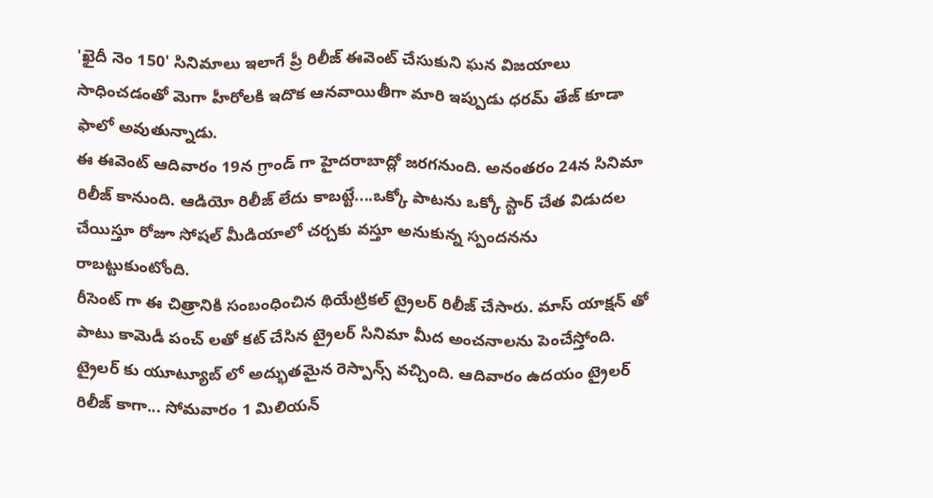'ఖైదీ నెం 150' సినిమాలు ఇలాగే ప్రీ రిలీజ్ ఈవెంట్ చేసుకుని ఘన విజయాలు సాధించడంతో మెగా హీరోలకి ఇదొక ఆనవాయితీగా మారి ఇప్పుడు ధరమ్ తేజ్ కూడా ఫాలో అవుతున్నాడు.
ఈ ఈవెంట్ ఆదివారం 19న గ్రాండ్ గా హైదరాబాద్లో జరగనుంది. అనంతరం 24న సినిమా రిలీజ్ కానుంది. ఆడియో రిలీజ్ లేదు కాబట్టే....ఒక్కో పాటను ఒక్కో స్టార్ చేత విడుదల చేయిస్తూ రోజూ సోషల్ మీడియాలో చర్చకు వస్తూ అనుకున్న స్పందనను రాబట్టుకుంటోంది.
రీసెంట్ గా ఈ చిత్రానికి సంబంధించిన థియేట్రికల్ ట్రైలర్ రిలీజ్ చేసారు. మాస్ యాక్షన్ తో పాటు కామెడీ పంచ్ లతో కట్ చేసిన ట్రైలర్ సినిమా మీద అంచనాలను పెంచేస్తోంది.
ట్రైలర్ కు యూట్యూబ్ లో అద్భుతమైన రెస్పాన్స్ వచ్చింది. ఆదివారం ఉదయం ట్రైలర్ రిలీజ్ కాగా... సోమవారం 1 మిలియన్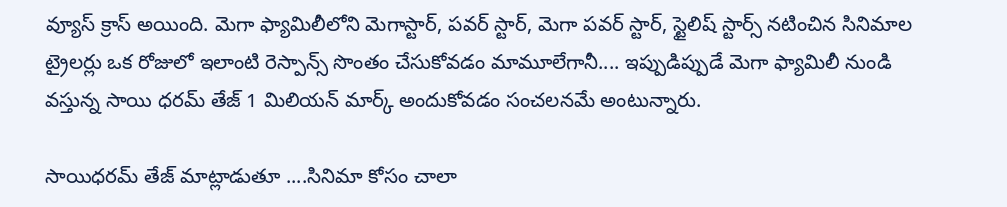వ్యూస్ క్రాస్ అయింది. మెగా ఫ్యామిలీలోని మెగాస్టార్, పవర్ స్టార్, మెగా పవర్ స్టార్, స్టైలిష్ స్టార్స్ నటించిన సినిమాల ట్రైలర్లు ఒక రోజులో ఇలాంటి రెస్పాన్స్ సొంతం చేసుకోవడం మామూలేగానీ.... ఇప్పుడిప్పుడే మెగా ఫ్యామిలీ నుండి వస్తున్న సాయి ధరమ్ తేజ్ 1 మిలియన్ మార్క్ అందుకోవడం సంచలనమే అంటున్నారు.

సాయిధరమ్ తేజ్ మాట్లాడుతూ ....సినిమా కోసం చాలా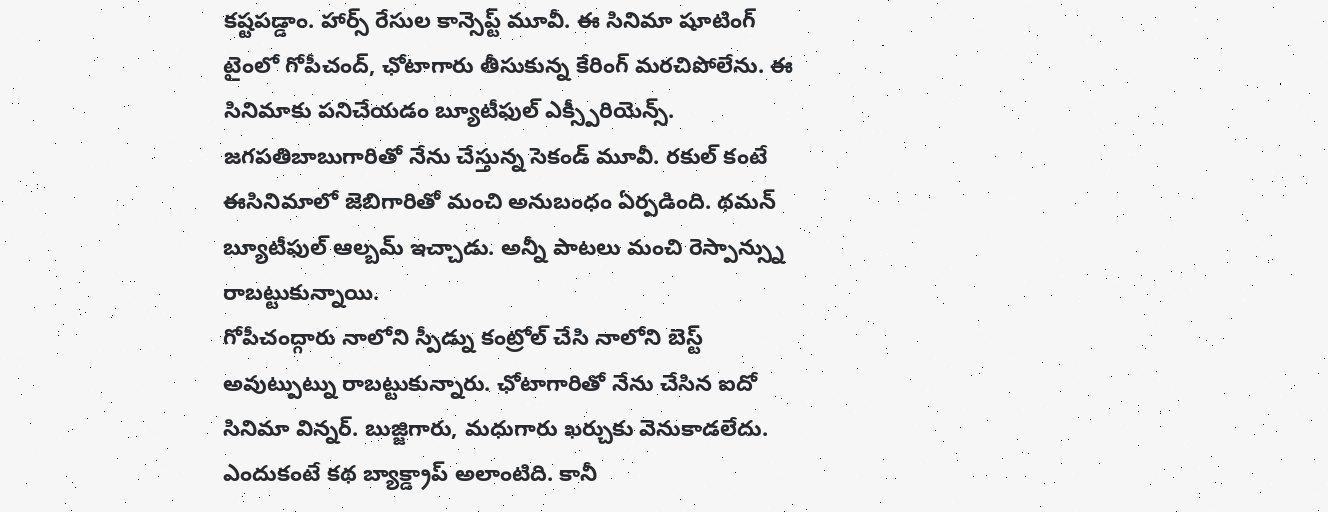కష్టపడ్డాం. హార్స్ రేసుల కాన్సెప్ట్ మూవీ. ఈ సినిమా షూటింగ్ టైంలో గోపీచంద్, ఛోటాగారు తీసుకున్న కేరింగ్ మరచిపోలేను. ఈ సినిమాకు పనిచేయడం బ్యూటీఫుల్ ఎక్స్పీరియెన్స్. జగపతిబాబుగారితో నేను చేస్తున్న సెకండ్ మూవీ. రకుల్ కంటే ఈసినిమాలో జెబిగారితో మంచి అనుబంధం ఏర్పడింది. థమన్ బ్యూటీఫుల్ ఆల్బమ్ ఇచ్చాడు. అన్నీ పాటలు మంచి రెస్పాన్స్ను రాబట్టుకున్నాయి.
గోపీచంద్గారు నాలోని స్పీడ్ను కంట్రోల్ చేసి నాలోని బెస్ట్ అవుట్పుట్ను రాబట్టుకున్నారు. ఛోటాగారితో నేను చేసిన ఐదో సినిమా విన్నర్. బుజ్జిగారు, మధుగారు ఖర్చుకు వెనుకాడలేదు. ఎందుకంటే కథ బ్యాక్డ్రాప్ అలాంటిది. కానీ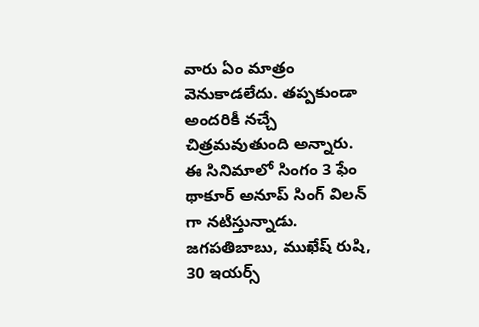వారు ఏం మాత్రం వెనుకాడలేదు. తప్పకుండా అందరికీ నచ్చే చిత్రమవుతుంది అన్నారు.
ఈ సినిమాలో సింగం 3 ఫేం థాకూర్ అనూప్ సింగ్ విలన్ గా నటిస్తున్నాడు. జగపతిబాబు, ముఖేష్ రుషి, 30 ఇయర్స్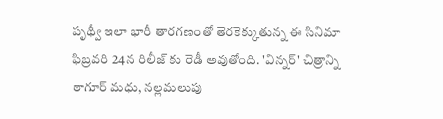పృథ్వీ ఇలా భారీ తారగణంతో తెరకెక్కుతున్న ఈ సినిమా ఫిబ్రవరి 24న రిలీజ్ కు రెడీ అవుతోంది. 'విన్నర్' చిత్రాన్ని ఠాగూర్ మధు, నల్లమలుపు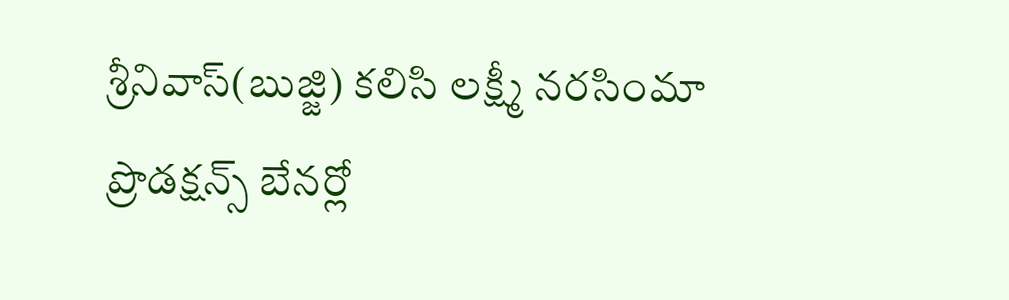శ్రీనివాస్(బుజ్జి) కలిసి లక్ష్మీ నరసింమా ప్రొడక్షన్స్ బేనర్లో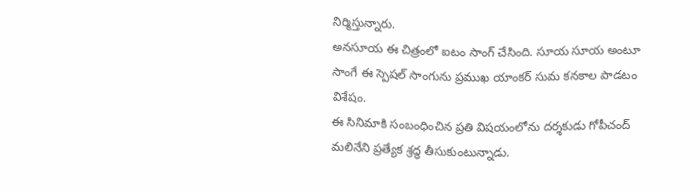నిర్మిస్తున్నారు.
అనసూయ ఈ చిత్రంలో ఐటం సాంగ్ చేసింది. సూయ సూయ అంటూ సాంగే ఈ స్పెషల్ సాంగును ప్రముఖ యాంకర్ సుమ కనకాల పాడటం విశేషం.
ఈ సినిమాకి సంబంధించిన ప్రతి విషయంలోను దర్శకుడు గోపీచంద్ మలినేని ప్రత్యేక శ్రద్ధ తీసుకుంటున్నాడు.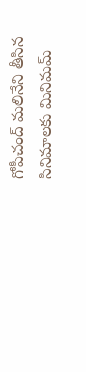గోపీచంద్ మలినేని తీసిన సినిమాలకు మినిమమ్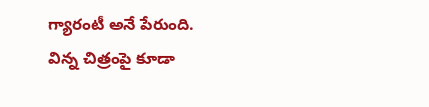గ్యారంటీ అనే పేరుంది. విన్న చిత్రంపై కూడా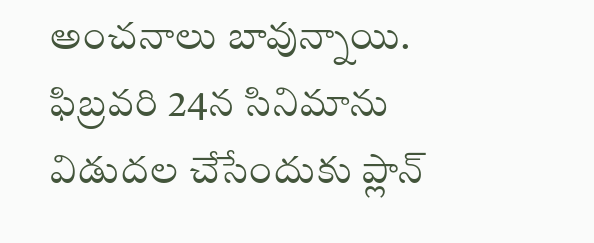అంచనాలు బావున్నాయి. ఫిబ్రవరి 24న సినిమాను విడుదల చేసేందుకు ప్లాన్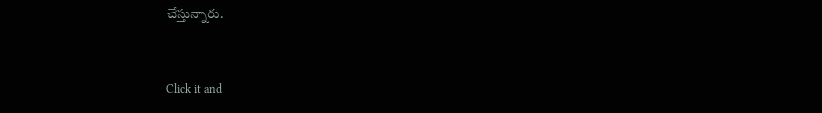చేస్తున్నారు.


Click it and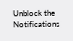Unblock the Notifications